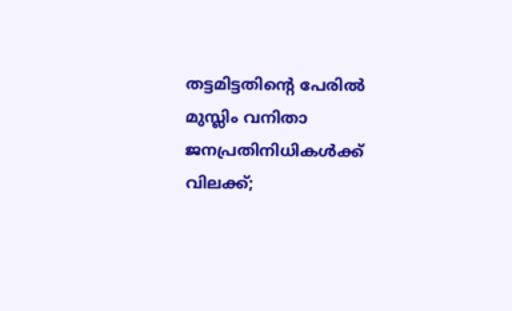തട്ടമിട്ടതിന്റെ പേരില്‍ മുസ്ലിം വനിതാ ജനപ്രതിനിധികൾക്ക് വിലക്ക്;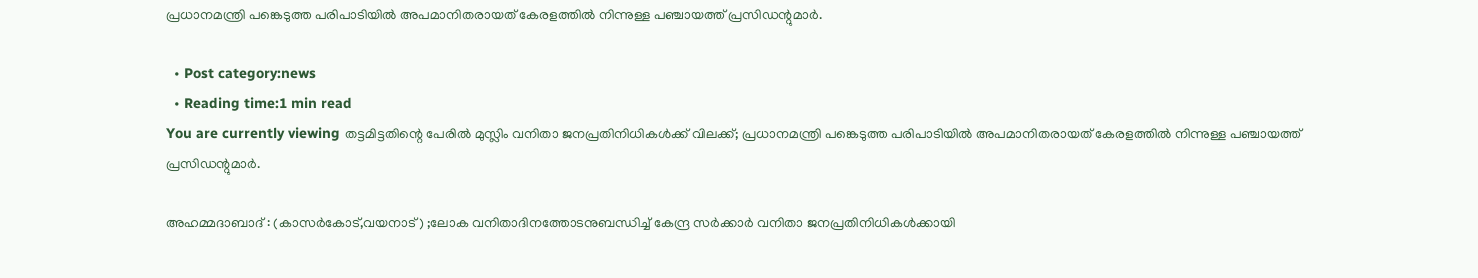പ്രധാനമന്ത്രി പങ്കെടുത്ത പരിപാടിയിൽ അപമാനിതരായത് കേരളത്തിൽ നിന്നുള്ള പഞ്ചായത്ത് പ്രസിഡന്റുമാർ.

  • Post category:news
  • Reading time:1 min read
You are currently viewing തട്ടമിട്ടതിന്റെ പേരില്‍ മുസ്ലിം വനിതാ ജനപ്രതിനിധികൾക്ക് വിലക്ക്; പ്രധാനമന്ത്രി പങ്കെടുത്ത പരിപാടിയിൽ അപമാനിതരായത് കേരളത്തിൽ നിന്നുള്ള പഞ്ചായത്ത് പ്രസിഡന്റുമാർ.

അഹമ്മദാബാദ് : (കാസര്‍കോട്,വയനാട്) ;ലോക വനിതാദിനത്തോടനുബന്ധിച്ച്‌ കേന്ദ്ര സര്‍ക്കാര്‍ വനിതാ ജനപ്രതിനിധികള്‍ക്കായി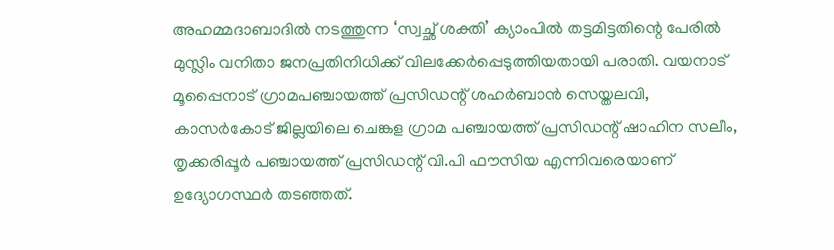അഹമ്മദാബാദില്‍ നടത്തുന്ന ‘സ്വച്ഛ് ശക്തി’ ക്യാംപില്‍ തട്ടമിട്ടതിന്റെ പേരില്‍ മുസ്ലിം വനിതാ ജനപ്രതിനിധിക്ക് വിലക്കേര്‍പ്പെടുത്തിയതായി പരാതി. വയനാട് മൂപ്പൈനാട് ഗ്രാമപഞ്ചായത്ത് പ്രസിഡന്റ് ശഹര്‍ബാന്‍ സെയ്തലവി, കാസര്‍കോട് ജില്ലയിലെ ചെങ്കള ഗ്രാമ പഞ്ചായത്ത് പ്രസിഡന്റ് ഷാഹിന സലീം, തൃക്കരിപ്പൂര്‍ പഞ്ചായത്ത് പ്രസിഡന്റ് വി.പി ഫൗസിയ എന്നിവരെയാണ് ഉദ്യോഗസ്ഥര്‍ തടഞ്ഞത്.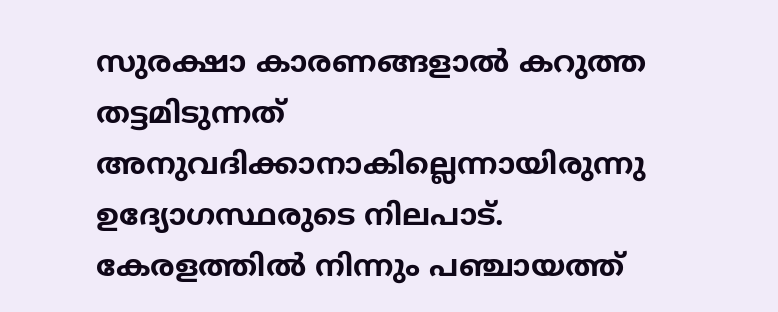സുരക്ഷാ കാരണങ്ങളാൽ കറുത്ത തട്ടമിടുന്നത് അനുവദിക്കാനാകില്ലെന്നായിരുന്നു ഉദ്യോഗസ്ഥരുടെ നിലപാട്. കേരളത്തില്‍ നിന്നും പഞ്ചായത്ത്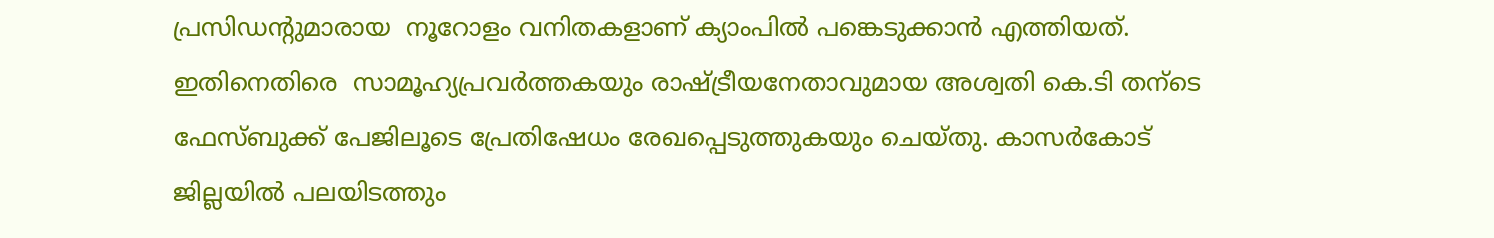പ്രസിഡന്റുമാരായ  നൂറോളം വനിതകളാണ് ക്യാംപില്‍ പങ്കെടുക്കാന്‍ എത്തിയത്. ഇതിനെതിരെ  സാമൂഹ്യപ്രവര്‍ത്തകയും രാഷ്ട്രീയനേതാവുമായ അശ്വതി കെ.ടി തന്ടെ ഫേസ്ബുക്ക് പേജിലൂടെ പ്രേതിഷേധം രേഖപ്പെടുത്തുകയും ചെയ്തു. കാസർകോട് ജില്ലയിൽ പലയിടത്തും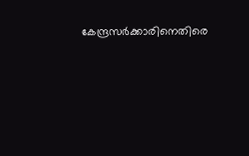കേന്ദ്രസർക്കാരിനെതിരെ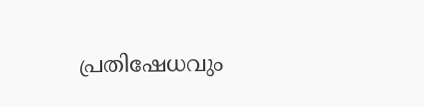പ്രതിഷേധവും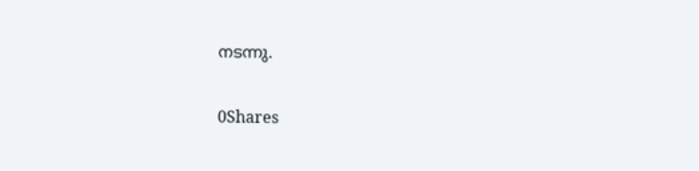നടന്നു.

0Shares